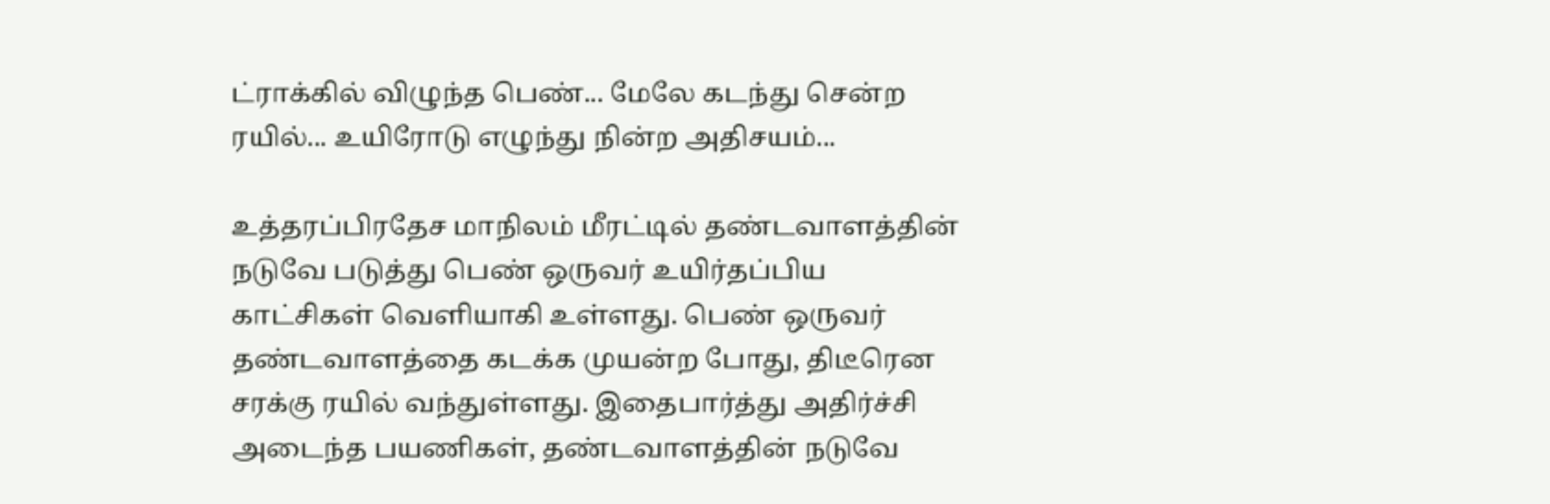ட்ராக்கில் விழுந்த பெண்... மேலே கடந்து சென்ற ரயில்... உயிரோடு எழுந்து நின்ற அதிசயம்...

உத்தரப்பிரதேச மாநிலம் மீரட்டில் தண்டவாளத்தின் நடுவே படுத்து பெண் ஒருவர் உயிர்தப்பிய காட்சிகள் வெளியாகி உள்ளது. பெண் ஒருவர் தண்டவாளத்தை கடக்க முயன்ற போது, திடீரென சரக்கு ரயில் வந்துள்ளது. இதைபார்த்து அதிர்ச்சி அடைந்த பயணிகள், தண்டவாளத்தின் நடுவே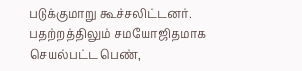படுக்குமாறு கூச்சலிட்டனர். பதற்றத்திலும் சமயோஜிதமாக செயல்பட்ட பெண்,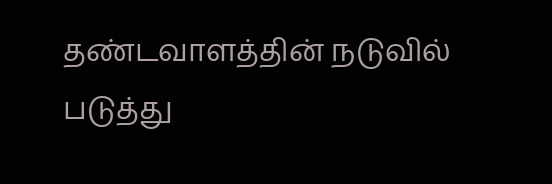தண்டவாளத்தின் நடுவில் படுத்து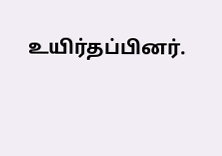உயிர்தப்பினர்.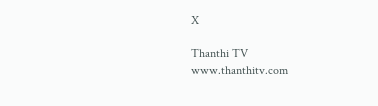X

Thanthi TV
www.thanthitv.com